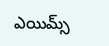ఎయిమ్స్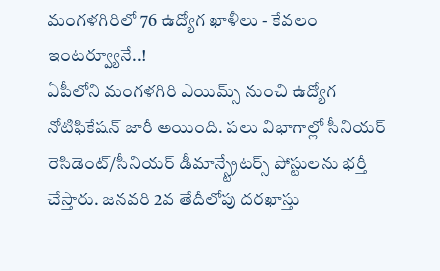మంగళగిరిలో 76 ఉద్యోగ ఖాళీలు - కేవలం ఇంటర్వ్యూనే..!
ఏపీలోని మంగళగిరి ఎయిమ్స్ నుంచి ఉద్యోగ నోటిఫికేషన్ జారీ అయింది. పలు విభాగాల్లో సీనియర్ రెసిడెంట్/సీనియర్ డీమాన్స్ట్రేటర్స్ పోస్టులను భర్తీ చేస్తారు. జనవరి 2వ తేదీలోపు దరఖాస్తు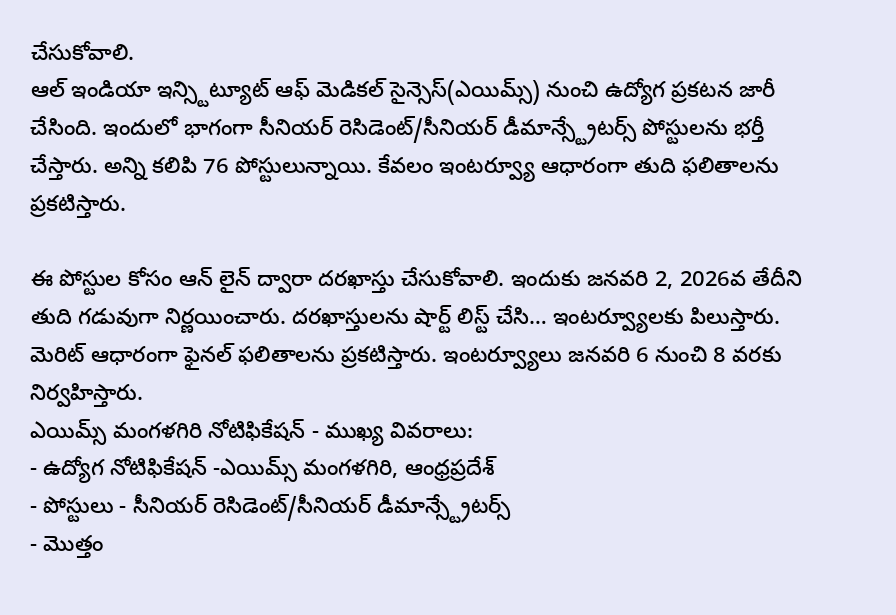చేసుకోవాలి.
ఆల్ ఇండియా ఇన్స్టిట్యూట్ ఆఫ్ మెడికల్ సైన్సెస్(ఎయిమ్స్) నుంచి ఉద్యోగ ప్రకటన జారీ చేసింది. ఇందులో భాగంగా సీనియర్ రెసిడెంట్/సీనియర్ డీమాన్స్ట్రేటర్స్ పోస్టులను భర్తీ చేస్తారు. అన్ని కలిపి 76 పోస్టులున్నాయి. కేవలం ఇంటర్వ్యూ ఆధారంగా తుది ఫలితాలను ప్రకటిస్తారు.

ఈ పోస్టుల కోసం ఆన్ లైన్ ద్వారా దరఖాస్తు చేసుకోవాలి. ఇందుకు జనవరి 2, 2026వ తేదీని తుది గడువుగా నిర్ణయించారు. దరఖాస్తులను షార్ట్ లిస్ట్ చేసి… ఇంటర్వ్యూలకు పిలుస్తారు. మెరిట్ ఆధారంగా ఫైనల్ ఫలితాలను ప్రకటిస్తారు. ఇంటర్వ్యూలు జనవరి 6 నుంచి 8 వరకు నిర్వహిస్తారు.
ఎయిమ్స్ మంగళగిరి నోటిఫికేషన్ - ముఖ్య వివరాలు:
- ఉద్యోగ నోటిఫికేషన్ -ఎయిమ్స్ మంగళగిరి, ఆంధ్రప్రదేశ్
- పోస్టులు - సీనియర్ రెసిడెంట్/సీనియర్ డీమాన్స్ట్రేటర్స్
- మొత్తం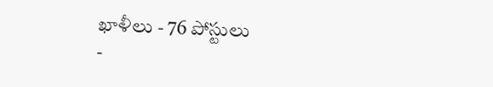ఖాళీలు - 76 పోస్టులు
-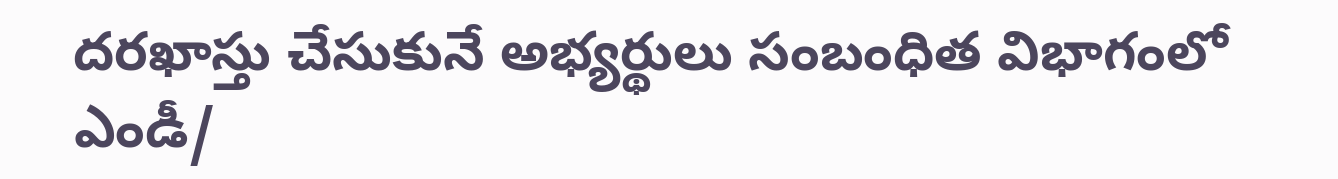దరఖాస్తు చేసుకునే అభ్యర్థులు సంబంధిత విభాగంలో ఎండీ/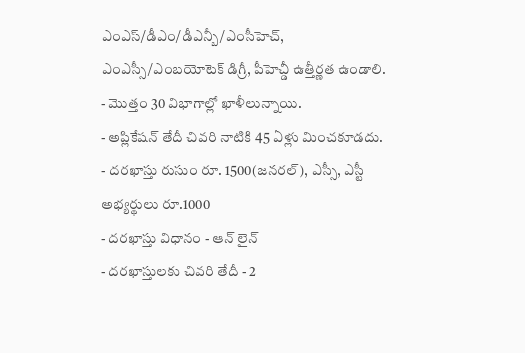ఎంఎస్/డీఎం/డీఎన్బీ/ఎంసీహెచ్, ఎంఎస్సీ/ఎంబయోటెక్ డిగ్రీ, పీహెచ్డీ ఉత్తీర్ణత ఉండాలి.
- మొత్తం 30 విభాగాల్లో ఖాళీలున్నాయి.
- అప్లికేషన్ తేదీ చివరి నాటికి 45 ఏళ్లు మించకూడదు.
- దరఖాస్తు రుసుం రూ. 1500(జనరల్), ఎస్సీ, ఎస్టీ అభ్యర్థులు రూ.1000
- దరఖాస్తు విధానం - ఆన్ లైన్
- దరఖాస్తులకు చివరి తేదీ - 2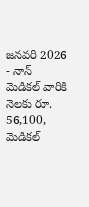జనవరి 2026
- నాన్ మెడికల్ వారికి నెలకు రూ. 56,100, మెడికల్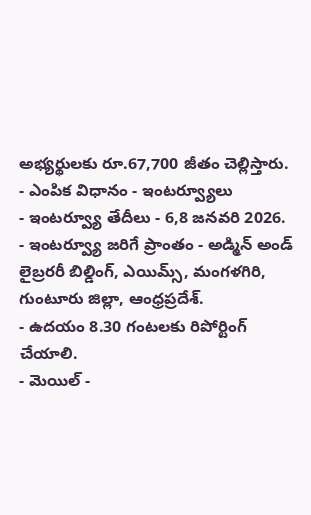అభ్యర్థులకు రూ.67,700 జీతం చెల్లిస్తారు.
- ఎంపిక విధానం - ఇంటర్వ్యూలు
- ఇంటర్వ్యూ తేదీలు - 6,8 జనవరి 2026.
- ఇంటర్వ్యూ జరిగే ప్రాంతం - అడ్మిన్ అండ్ లైబ్రరరీ బిల్డింగ్, ఎయిమ్స్, మంగళగిరి, గుంటూరు జిల్లా, ఆంధ్రప్రదేశ్.
- ఉదయం 8.30 గంటలకు రిపోర్టింగ్ చేయాలి.
- మెయిల్ -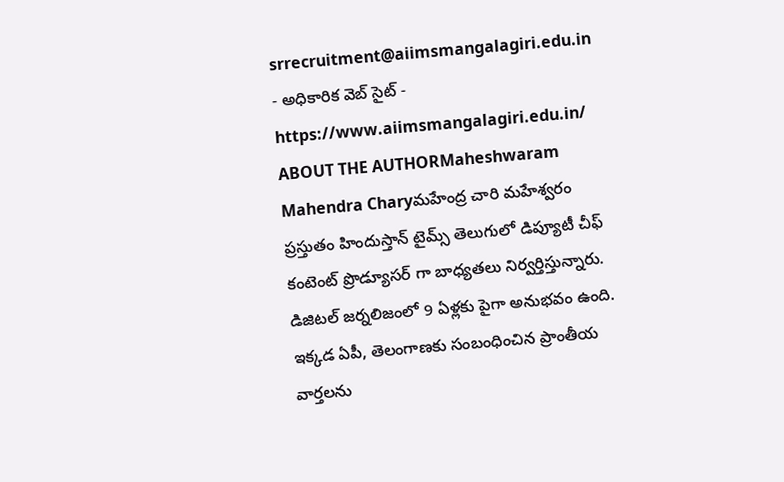srrecruitment@aiimsmangalagiri.edu.in
- అధికారిక వెబ్ సైట్ - https://www.aiimsmangalagiri.edu.in/
ABOUT THE AUTHORMaheshwaram Mahendra Charyమహేంద్ర చారి మహేశ్వరం ప్రస్తుతం హిందుస్తాన్ టైమ్స్ తెలుగులో డిప్యూటీ చీఫ్ కంటెంట్ ప్రొడ్యూసర్ గా బాధ్యతలు నిర్వర్తిస్తున్నారు. డిజిటల్ జర్నలిజంలో 9 ఏళ్లకు పైగా అనుభవం ఉంది. ఇక్కడ ఏపీ, తెలంగాణకు సంబంధించిన ప్రాంతీయ వార్తలను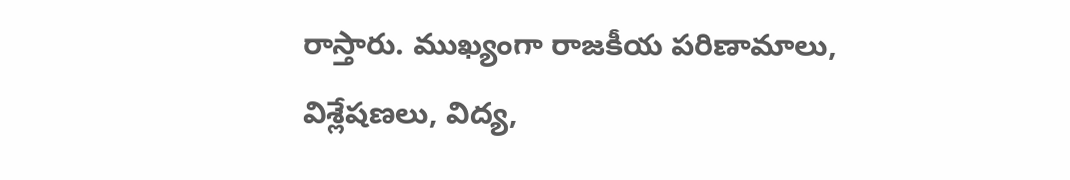రాస్తారు. ముఖ్యంగా రాజకీయ పరిణామాలు, విశ్లేషణలు, విద్య,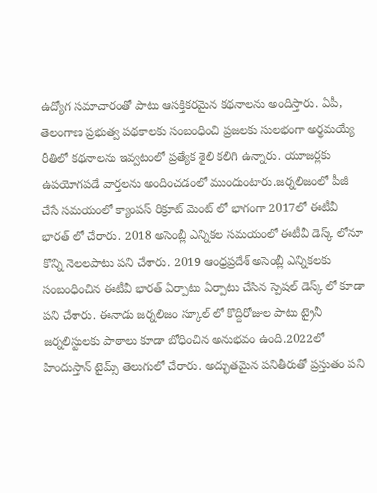ఉద్యోగ సమాచారంతో పాటు ఆసక్తికరమైన కథనాలను అందిస్తారు. ఏపీ, తెలంగాణ ప్రభుత్వ పథకాలకు సంబంధించి ప్రజలకు సులభంగా అర్థమయ్యే రీతిలో కథనాలను ఇవ్వటంలో ప్రత్యేక శైలి కలిగి ఉన్నారు. యూజర్లకు ఉపయోగపడే వార్తలను అందించడంలో ముందుంటారు.జర్నలిజంలో పీజీ చేసే సమయంలో క్యాంపస్ రిక్రూట్ మెంట్ లో భాగంగా 2017లో ఈటీవీ భారత్ లో చేరారు. 2018 అసెంబ్లీ ఎన్నికల సమయంలో ఈటీవీ డెస్క్ లోనూ కొన్ని నెలలపాటు పని చేశారు. 2019 ఆంధ్రప్రదేశ్ అసెంబ్లీ ఎన్నికలకు సంబంధించిన ఈటీవీ భారత్ ఏర్పాటు ఏర్పాటు చేసిన స్పెషల్ డెస్క్ లో కూడా పని చేశారు. ఈనాడు జర్నలిజం స్కూల్ లో కొద్దిరోజుల పాటు ట్రైనీ జర్నలిస్టులకు పాఠాలు కూడా బోధించిన అనుభవం ఉంది.2022లో హిందుస్తాన్ టైమ్స్ తెలుగులో చేరారు. అద్భుతమైన పనితీరుతో ప్రస్తుతం పని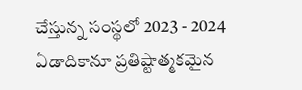చేస్తున్న సంస్థలో 2023 - 2024 ఏడాదికానూ ప్రతిష్టాత్మకమైన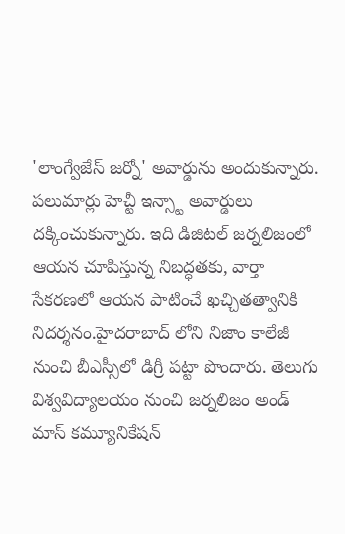'లాంగ్వేజేస్ జర్నో' అవార్డును అందుకున్నారు. పలుమార్లు హెచ్టీ ఇన్స్టా అవార్డులు దక్కించుకున్నారు. ఇది డిజిటల్ జర్నలిజంలో ఆయన చూపిస్తున్న నిబద్ధతకు, వార్తా సేకరణలో ఆయన పాటించే ఖచ్చితత్వానికి నిదర్శనం.హైదరాబాద్ లోని నిజాం కాలేజీ నుంచి బీఎస్సీలో డిగ్రీ పట్టా పొందారు. తెలుగు విశ్వవిద్యాలయం నుంచి జర్నలిజం అండ్ మాస్ కమ్యూనికేషన్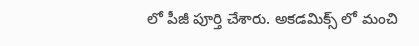లో పీజీ పూర్తి చేశారు. అకడమిక్స్ లో మంచి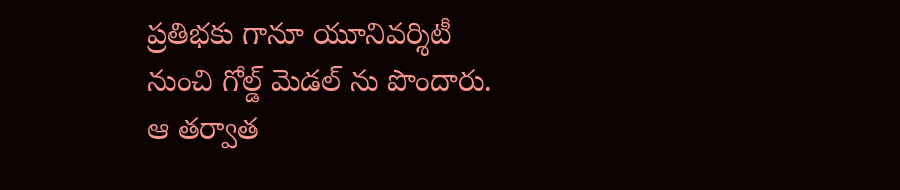ప్రతిభకు గానూ యూనివర్శిటీ నుంచి గోల్డ్ మెడల్ ను పొందారు. ఆ తర్వాత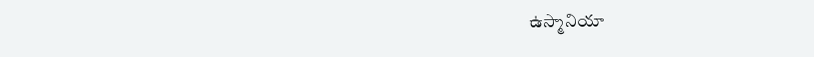ఉస్మానియా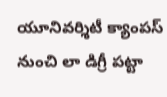యూనివర్శిటీ క్యాంపస్ నుంచి లా డిగ్రీ పట్టా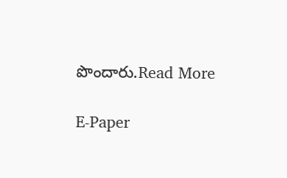పొందారు.Read More

E-Paper